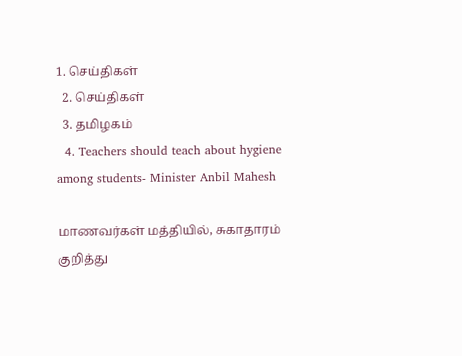1. செய்திகள்
  2. செய்திகள்
  3. த‌மிழக‌ம்
  4. Teachers should teach about hygiene among students- Minister Anbil Mahesh

மாணவர்கள் மத்தியில், சுகாதாரம் குறித்து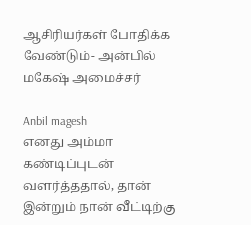ஆசிரியர்கள் போதிக்க வேண்டும்- அன்பில் மகேஷ் அமைச்சர்

Anbil magesh
எனது அம்மா கண்டிப்புடன் வளர்த்ததால், தான் இன்றும் நான் வீட்டிற்கு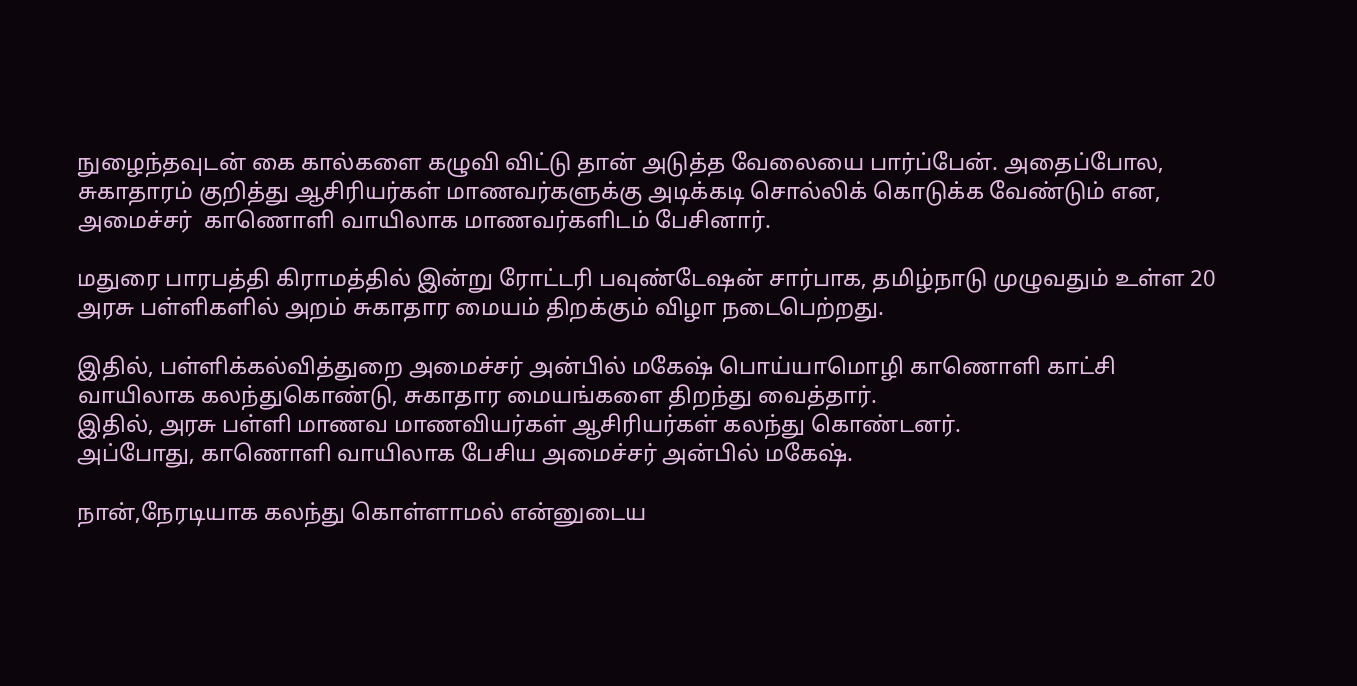நுழைந்தவுடன் கை கால்களை கழுவி விட்டு தான் அடுத்த வேலையை பார்ப்பேன். அதைப்போல, சுகாதாரம் குறித்து ஆசிரியர்கள் மாணவர்களுக்கு அடிக்கடி சொல்லிக் கொடுக்க வேண்டும் என, அமைச்சர்  காணொளி வாயிலாக மாணவர்களிடம் பேசினார்.

மதுரை பாரபத்தி கிராமத்தில் இன்று ரோட்டரி பவுண்டேஷன் சார்பாக, தமிழ்நாடு முழுவதும் உள்ள 20 அரசு பள்ளிகளில் அறம் சுகாதார மையம் திறக்கும் விழா நடைபெற்றது.

இதில், பள்ளிக்கல்வித்துறை அமைச்சர் அன்பில் மகேஷ் பொய்யாமொழி காணொளி காட்சி வாயிலாக கலந்துகொண்டு, சுகாதார மையங்களை திறந்து வைத்தார்.
இதில், அரசு பள்ளி மாணவ மாணவியர்கள் ஆசிரியர்கள் கலந்து கொண்டனர்.
அப்போது, காணொளி வாயிலாக பேசிய அமைச்சர் அன்பில் மகேஷ்.

நான்,நேரடியாக கலந்து கொள்ளாமல் என்னுடைய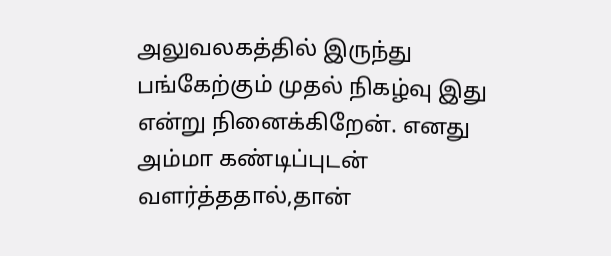அலுவலகத்தில் இருந்து பங்கேற்கும் முதல் நிகழ்வு இது என்று நினைக்கிறேன். எனது அம்மா கண்டிப்புடன் வளர்த்ததால்,தான்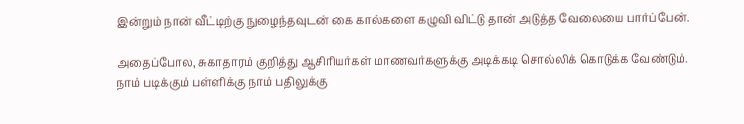இன்றும் நான் வீட்டிற்கு நுழைந்தவுடன் கை கால்களை கழுவி விட்டு தான் அடுத்த வேலையை பார்ப்பேன்.

அதைப்போல, சுகாதாரம் குறித்து ஆசிரியர்கள் மாணவர்களுக்கு அடிக்கடி சொல்லிக் கொடுக்க வேண்டும்.  நாம் படிக்கும் பள்ளிக்கு நாம் பதிலுக்கு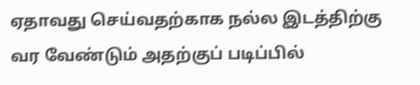ஏதாவது செய்வதற்காக நல்ல இடத்திற்கு வர வேண்டும் அதற்குப் படிப்பில்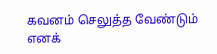கவனம் செலுத்த வேண்டும் எனக்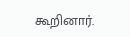கூறினார்.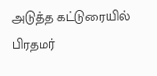அடுத்த கட்டுரையில்
பிரதமர்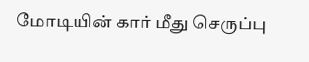மோடியின் கார் மீது செருப்பு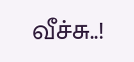வீச்சு..!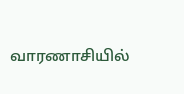வாரணாசியில்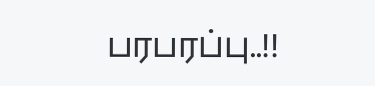பரபரப்பு..!!